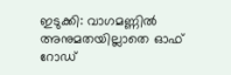ഇടുക്കി: വാഗമണ്ണിൽ അനുമതയില്ലാതെ ഓഫ് റോഡ്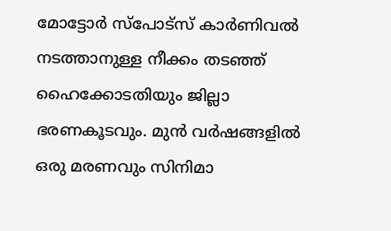മോട്ടോർ സ്പോട്സ് കാർണിവൽ നടത്താനുള്ള നീക്കം തടഞ്ഞ് ഹൈക്കോടതിയും ജില്ലാ ഭരണകൂടവും. മുൻ വർഷങ്ങളിൽ ഒരു മരണവും സിനിമാ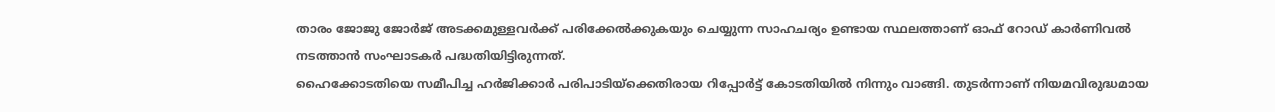താരം ജോജു ജോർജ് അടക്കമുള്ളവർക്ക് പരിക്കേൽക്കുകയും ചെയ്യുന്ന സാഹചര്യം ഉണ്ടായ സ്ഥലത്താണ് ഓഫ് റോഡ് കാർണിവൽ നടത്താൻ സംഘാടകർ പദ്ധതിയിട്ടിരുന്നത്.
ഹൈക്കോടതിയെ സമീപിച്ച ഹർജിക്കാർ പരിപാടിയ്ക്കെതിരായ റിപ്പോർട്ട് കോടതിയിൽ നിന്നും വാങ്ങി. തുടർന്നാണ് നിയമവിരുദ്ധമായ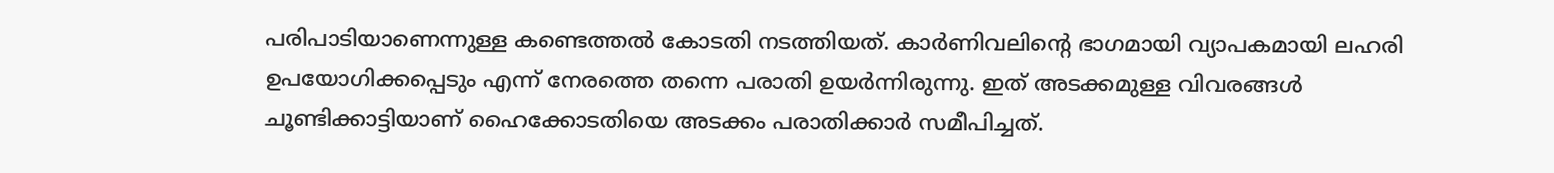പരിപാടിയാണെന്നുള്ള കണ്ടെത്തൽ കോടതി നടത്തിയത്. കാർണിവലിന്റെ ഭാഗമായി വ്യാപകമായി ലഹരി ഉപയോഗിക്കപ്പെടും എന്ന് നേരത്തെ തന്നെ പരാതി ഉയർന്നിരുന്നു. ഇത് അടക്കമുള്ള വിവരങ്ങൾ ചൂണ്ടിക്കാട്ടിയാണ് ഹൈക്കോടതിയെ അടക്കം പരാതിക്കാർ സമീപിച്ചത്.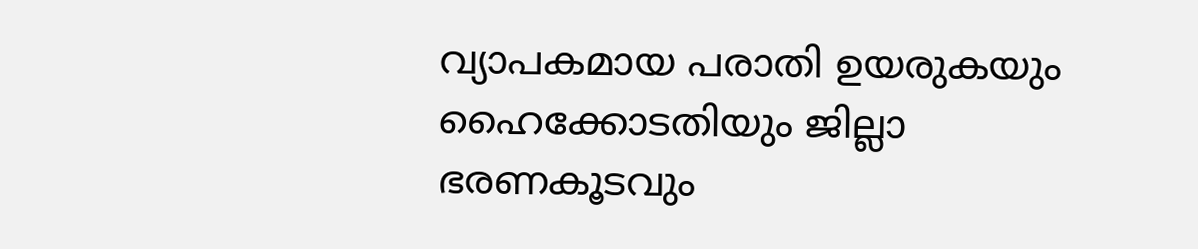വ്യാപകമായ പരാതി ഉയരുകയും ഹൈക്കോടതിയും ജില്ലാ ഭരണകൂടവും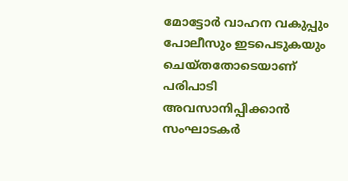മോട്ടോർ വാഹന വകുപ്പും പോലീസും ഇടപെടുകയും ചെയ്തതോടെയാണ് പരിപാടി അവസാനിപ്പിക്കാൻ സംഘാടകർ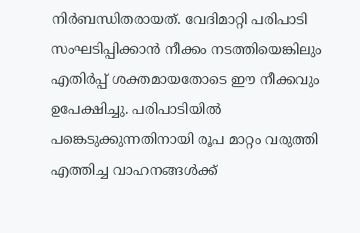നിർബന്ധിതരായത്. വേദിമാറ്റി പരിപാടി സംഘടിപ്പിക്കാൻ നീക്കം നടത്തിയെങ്കിലും എതിർപ്പ് ശക്തമായതോടെ ഈ നീക്കവും ഉപേക്ഷിച്ചു. പരിപാടിയിൽ പങ്കെടുക്കുന്നതിനായി രൂപ മാറ്റം വരുത്തി എത്തിച്ച വാഹനങ്ങൾക്ക്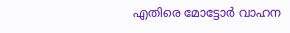എതിരെ മോട്ടോർ വാഹന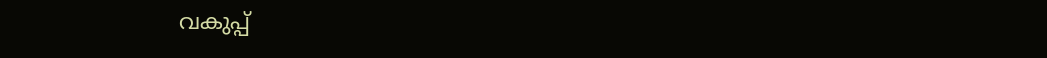വകുപ്പ്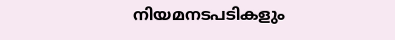നിയമനടപടികളും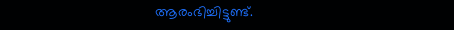ആരംഭിച്ചിട്ടുണ്ട്.